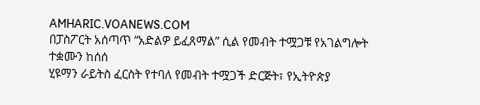AMHARIC.VOANEWS.COM
በፓስፖርት አሰጣጥ “አድልዎ ይፈጸማል” ሲል የመብት ተሟጋቹ የአገልግሎት ተቋሙን ከሰሰ
ሂዩማን ራይትስ ፈርስት የተባለ የመብት ተሟጋች ድርጅት፣ የኢትዮጵያ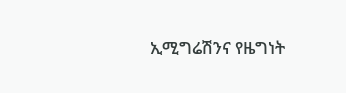ኢሚግሬሽንና የዜግነት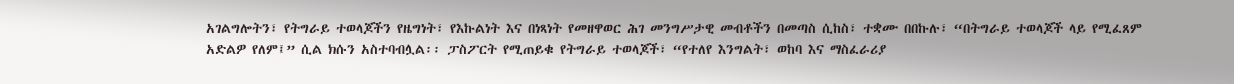አገልግሎትን፣ የትግራይ ተወላጆችን የዜግነት፣ የእኩልነት እና በነጻነት የመዘዋወር ሕገ መንግሥታዊ መብቶችን በመጣስ ሲከስ፣ ተቋሙ በበኩሉ፣ “በትግራይ ተወላጆች ላይ የሚፈጸም አድልዎ የለም፤” ሲል ክሱን አስተባብሏል፡፡ ፓስፖርት የሚጠይቁ የትግራይ ተወላጆች፣ “የተለየ እንግልት፣ ወከባ እና ማስፈራሪያ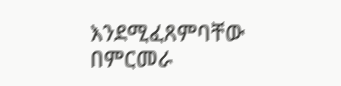እንደሚፈጸምባቸው በምርመራ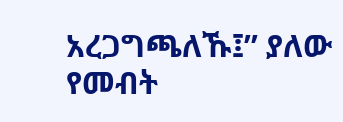አረጋግጫለኹ፤” ያለው የመብት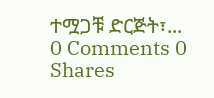ተሟጋቹ ድርጅት፣...
0 Comments 0 Shares